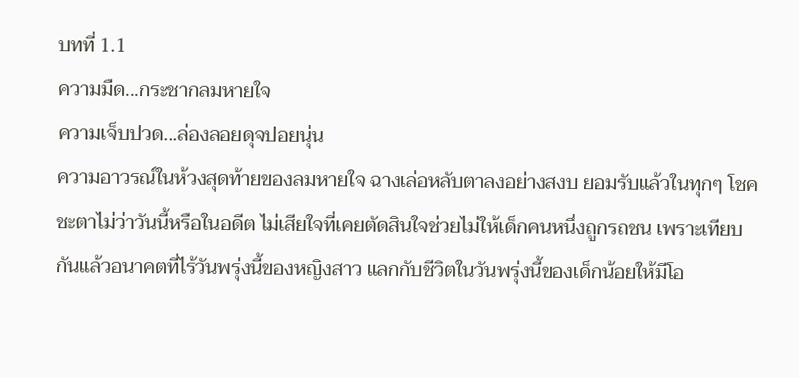บทที่ 1.1
ความมืด...กระชากลมหายใจ
ความเจ็บปวด...ล่องลอยดุจปอยนุ่น
ความอาวรณ์ในห้วงสุดท้ายของลมหายใจ ฉางเล่อหลับตาลงอย่างสงบ ยอมรับแล้วในทุกๆ โชคชะตาไม่ว่าวันนี้หรือในอดีต ไม่เสียใจที่เคยตัดสินใจช่วยไม่ให้เด็กคนหนึ่งถูกรถชน เพราะเทียบกันแล้วอนาคตที่ไร้วันพรุ่งนี้ของหญิงสาว แลกกับชีวิตในวันพรุ่งนี้ของเด็กน้อยให้มีโอ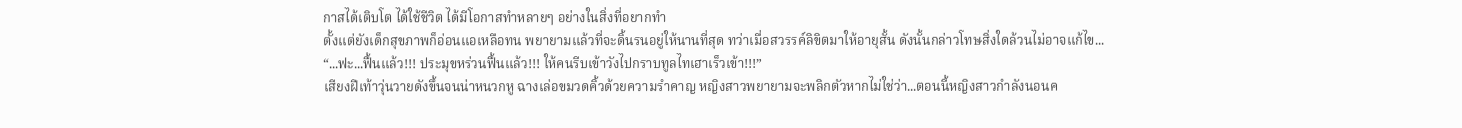กาสได้เติบโต ได้ใช้ชีวิต ได้มีโอกาสทำหลายๆ อย่างในสิ่งที่อยากทำ
ตั้งแต่ยังเด็กสุขภาพก็อ่อนแอเหลือทน พยายามแล้วที่จะดิ้นรนอยู่ให้นานที่สุด ทว่าเมื่อสวรรค์ลิขิตมาให้อายุสั้น ดังนั้นกล่าวโทษสิ่งใดล้วนไม่อาจแก้ไข...
“...ฟะ...ฟื้นแล้ว!!! ประมุขหร่วนฟื้นแล้ว!!! ให้คนรีบเข้าวังไปกราบทูลไทเฮาเร็วเข้า!!!”
เสียงฝีเท้าวุ่นวายดังขึ้นจนน่าหนวกหู ฉางเล่อขมวดคิ้วด้วยความรำคาญ หญิงสาวพยายามจะพลิกตัวหากไม่ใช่ว่า...ตอนนี้หญิงสาวกำลังนอนค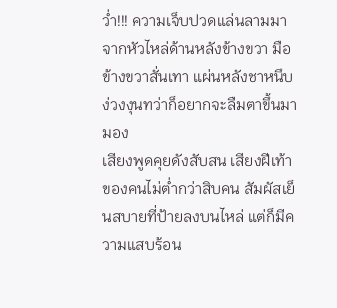ว่ำ!!! ความเจ็บปวดแล่นลามมาจากหัวไหล่ด้านหลังข้างขวา มือข้างขวาสั่นเทา แผ่นหลังชาหนึบ ง่วงงุนทว่าก็อยากจะลืมตาขึ้นมามอง
เสียงพูดคุยดังสับสน เสียงฝีเท้าของคนไม่ต่ำกว่าสิบคน สัมผัสเย็นสบายที่ป้ายลงบนไหล่ แต่ก็มีความแสบร้อน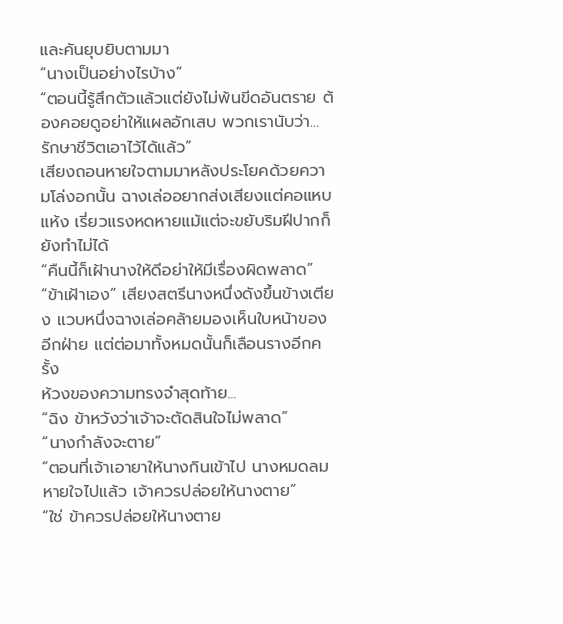และคันยุบยิบตามมา
“นางเป็นอย่างไรบ้าง”
“ตอนนี้รู้สึกตัวแล้วแต่ยังไม่พ้นขีดอันตราย ต้องคอยดูอย่าให้แผลอักเสบ พวกเรานับว่า...รักษาชีวิตเอาไว้ได้แล้ว”
เสียงถอนหายใจตามมาหลังประโยคด้วยความโล่งอกนั้น ฉางเล่ออยากส่งเสียงแต่คอแหบแห้ง เรี่ยวแรงหดหายแม้แต่จะขยับริมฝีปากก็ยังทำไม่ได้
“คืนนี้ก็เฝ้านางให้ดีอย่าให้มีเรื่องผิดพลาด”
“ข้าเฝ้าเอง” เสียงสตรีนางหนึ่งดังขึ้นข้างเตียง แวบหนึ่งฉางเล่อคล้ายมองเห็นใบหน้าของอีกฝ่าย แต่ต่อมาทั้งหมดนั้นก็เลือนรางอีกครั้ง
ห้วงของความทรงจำสุดท้าย...
“ฉิง ข้าหวังว่าเจ้าจะตัดสินใจไม่พลาด”
“นางกำลังจะตาย”
“ตอนที่เจ้าเอายาให้นางกินเข้าไป นางหมดลมหายใจไปแล้ว เจ้าควรปล่อยให้นางตาย”
“ใช่ ข้าควรปล่อยให้นางตาย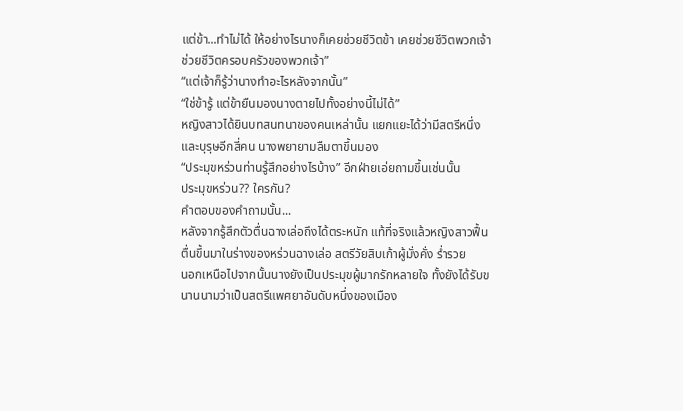แต่ข้า...ทำไม่ได้ ให้อย่างไรนางก็เคยช่วยชีวิตข้า เคยช่วยชีวิตพวกเจ้า ช่วยชีวิตครอบครัวของพวกเจ้า”
“แต่เจ้าก็รู้ว่านางทำอะไรหลังจากนั้น”
“ใช่ข้ารู้ แต่ข้ายืนมองนางตายไปทั้งอย่างนี้ไม่ได้”
หญิงสาวได้ยินบทสนทนาของคนเหล่านั้น แยกแยะได้ว่ามีสตรีหนึ่งและบุรุษอีกสี่คน นางพยายามลืมตาขึ้นมอง
“ประมุขหร่วนท่านรู้สึกอย่างไรบ้าง” อีกฝ่ายเอ่ยถามขึ้นเช่นนั้น
ประมุขหร่วน?? ใครกัน?
คำตอบของคำถามนั้น...
หลังจากรู้สึกตัวตื่นฉางเล่อถึงได้ตระหนัก แท้ที่จริงแล้วหญิงสาวฟื้นตื่นขึ้นมาในร่างของหร่วนฉางเล่อ สตรีวัยสิบเก้าผู้มั่งคั่ง ร่ำรวย
นอกเหนือไปจากนั้นนางยังเป็นประมุขผู้มากรักหลายใจ ทั้งยังได้รับขนานนามว่าเป็นสตรีแพศยาอันดับหนึ่งของเมือง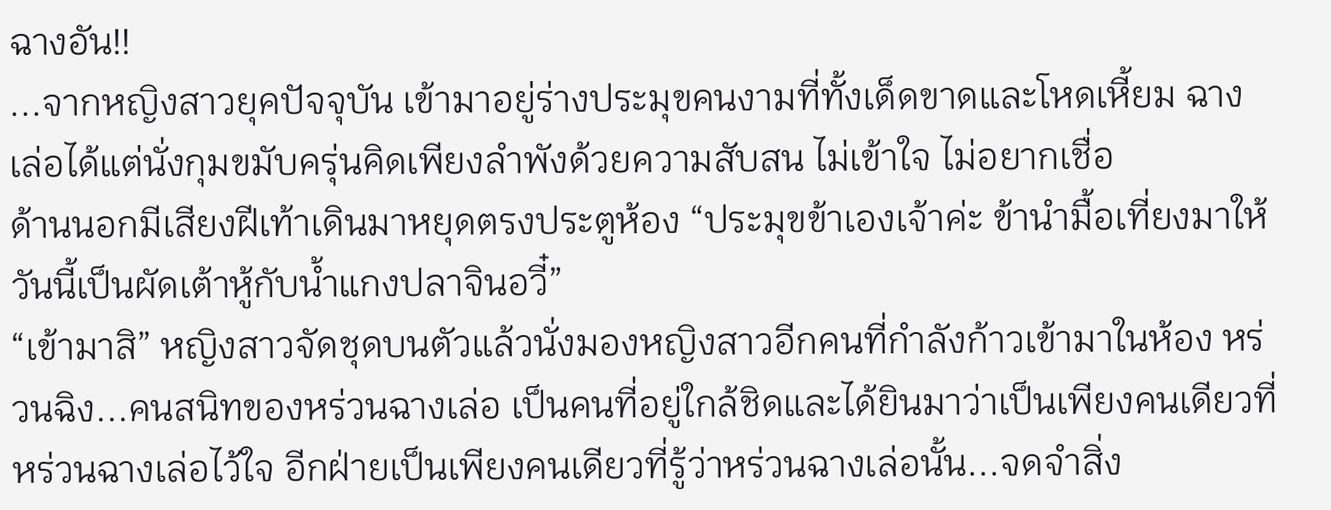ฉางอัน!!
...จากหญิงสาวยุคปัจจุบัน เข้ามาอยู่ร่างประมุขคนงามที่ทั้งเด็ดขาดและโหดเหี้ยม ฉางเล่อได้แต่นั่งกุมขมับครุ่นคิดเพียงลำพังด้วยความสับสน ไม่เข้าใจ ไม่อยากเชื่อ
ด้านนอกมีเสียงฝีเท้าเดินมาหยุดตรงประตูห้อง “ประมุขข้าเองเจ้าค่ะ ข้านำมื้อเที่ยงมาให้ วันนี้เป็นผัดเต้าหู้กับน้ำแกงปลาจินอวี๋”
“เข้ามาสิ” หญิงสาวจัดชุดบนตัวแล้วนั่งมองหญิงสาวอีกคนที่กำลังก้าวเข้ามาในห้อง หร่วนฉิง...คนสนิทของหร่วนฉางเล่อ เป็นคนที่อยู่ใกล้ชิดและได้ยินมาว่าเป็นเพียงคนเดียวที่หร่วนฉางเล่อไว้ใจ อีกฝ่ายเป็นเพียงคนเดียวที่รู้ว่าหร่วนฉางเล่อนั้น...จดจำสิ่ง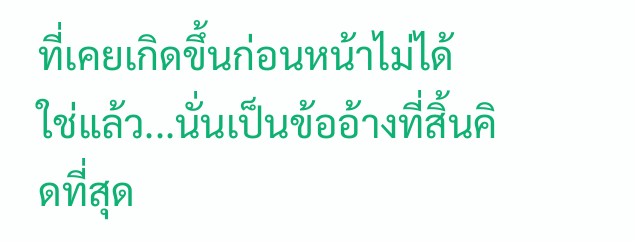ที่เคยเกิดขึ้นก่อนหน้าไม่ได้
ใช่แล้ว...นั่นเป็นข้ออ้างที่สิ้นคิดที่สุด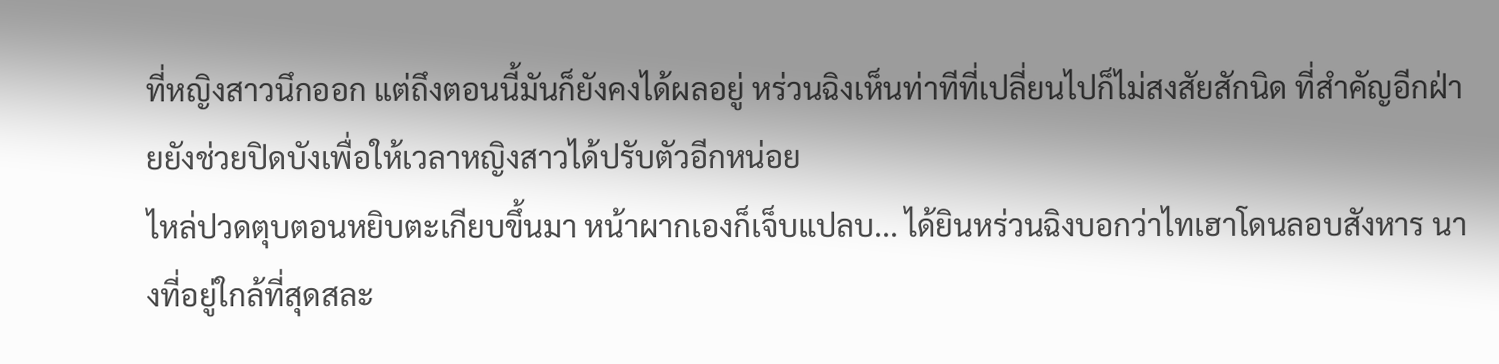ที่หญิงสาวนึกออก แต่ถึงตอนนี้มันก็ยังคงได้ผลอยู่ หร่วนฉิงเห็นท่าทีที่เปลี่ยนไปก็ไม่สงสัยสักนิด ที่สำคัญอีกฝ่ายยังช่วยปิดบังเพื่อให้เวลาหญิงสาวได้ปรับตัวอีกหน่อย
ไหล่ปวดตุบตอนหยิบตะเกียบขึ้นมา หน้าผากเองก็เจ็บแปลบ... ได้ยินหร่วนฉิงบอกว่าไทเฮาโดนลอบสังหาร นางที่อยู่ใกล้ที่สุดสละ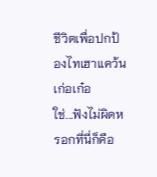ชีวิตเพื่อปกป้องไทเฮาแคว้นเก่อเก๋อ
ใช่...ฟังไม่ผิดหรอกที่นี่ก็คือ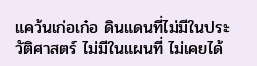แคว้นเก่อเก๋อ ดินแดนที่ไม่มีในประวัติศาสตร์ ไม่มีในแผนที่ ไม่เคยได้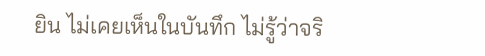ยิน ไม่เคยเห็นในบันทึก ไม่รู้ว่าจริ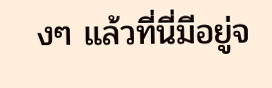งๆ แล้วที่นี่มีอยู่จ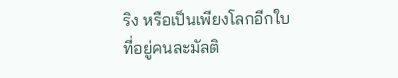ริง หรือเป็นเพียงโลกอีกใบที่อยู่คนละมัลติ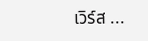เวิร์ส ...